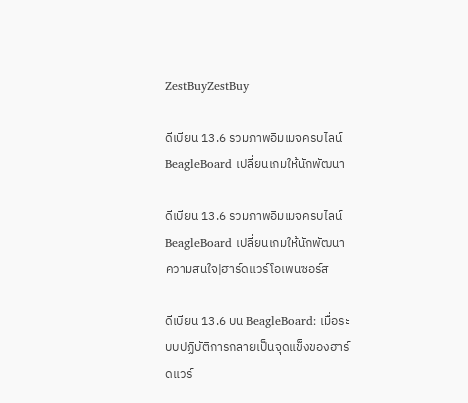ZestBuyZestBuy

ดีเบียน 13.6 รวมภาพอิมเมจครบไลน์ BeagleBoard เปลี่ยนเกมให้นักพัฒนา

ดีเบียน 13.6 รวมภาพอิมเมจครบไลน์ BeagleBoard เปลี่ยนเกมให้นักพัฒนา
ความสนใจ|ฮาร์ดแวร์โอเพนซอร์ส

ดีเบียน 13.6 บน BeagleBoard: เมื่อระบบปฏิบัติการกลายเป็นจุดแข็งของฮาร์ดแวร์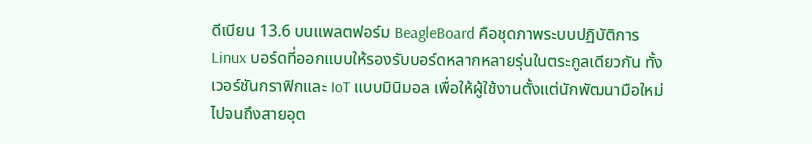ดีเบียน 13.6 บนแพลตฟอร์ม BeagleBoard คือชุดภาพระบบปฏิบัติการ Linux บอร์ดที่ออกแบบให้รองรับบอร์ดหลากหลายรุ่นในตระกูลเดียวกัน ทั้งเวอร์ชันกราฟิกและ IoT แบบมินิมอล เพื่อให้ผู้ใช้งานตั้งแต่นักพัฒนามือใหม่ไปจนถึงสายอุต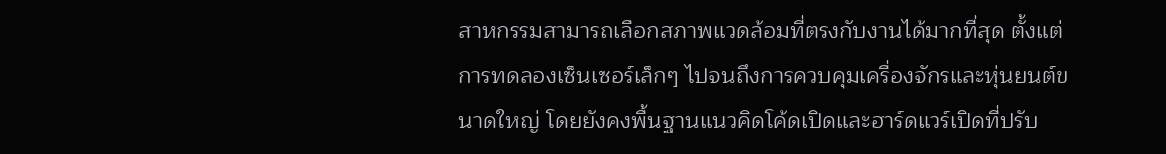สาหกรรมสามารถเลือกสภาพแวดล้อมที่ตรงกับงานได้มากที่สุด ตั้งแต่การทดลองเซ็นเซอร์เล็กๆ ไปจนถึงการควบคุมเครื่องจักรและหุ่นยนต์ขนาดใหญ่ โดยยังคงพื้นฐานแนวคิดโค้ดเปิดและฮาร์ดแวร์เปิดที่ปรับ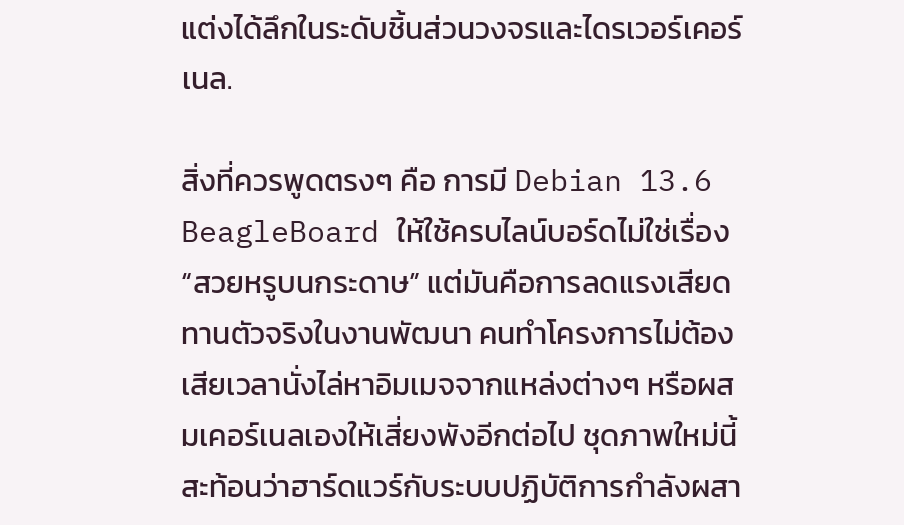แต่งได้ลึกในระดับชิ้นส่วนวงจรและไดรเวอร์เคอร์เนล.

สิ่งที่ควรพูดตรงๆ คือ การมี Debian 13.6 BeagleBoard ให้ใช้ครบไลน์บอร์ดไม่ใช่เรื่อง “สวยหรูบนกระดาษ” แต่มันคือการลดแรงเสียดทานตัวจริงในงานพัฒนา คนทำโครงการไม่ต้องเสียเวลานั่งไล่หาอิมเมจจากแหล่งต่างๆ หรือผสมเคอร์เนลเองให้เสี่ยงพังอีกต่อไป ชุดภาพใหม่นี้สะท้อนว่าฮาร์ดแวร์กับระบบปฏิบัติการกำลังผสา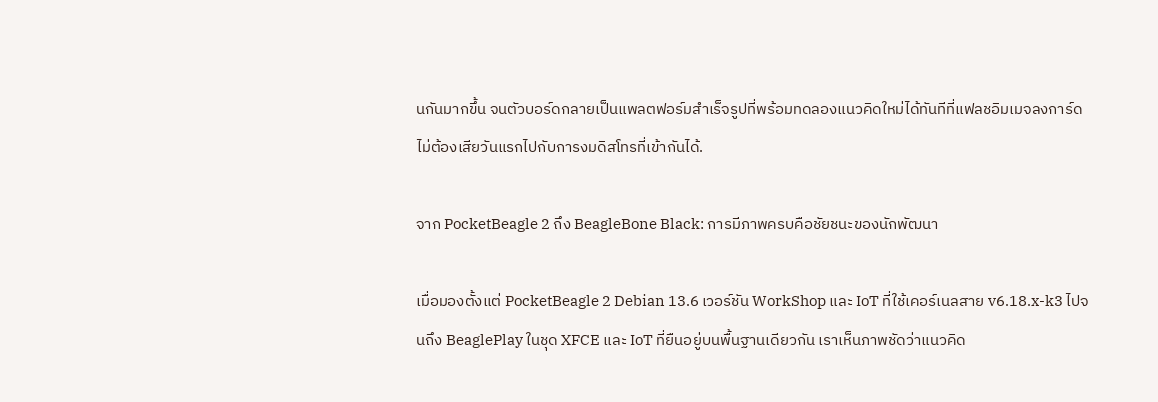นกันมากขึ้น จนตัวบอร์ดกลายเป็นแพลตฟอร์มสำเร็จรูปที่พร้อมทดลองแนวคิดใหม่ได้ทันทีที่แฟลชอิมเมจลงการ์ด ไม่ต้องเสียวันแรกไปกับการงมดิสโทรที่เข้ากันได้.

จาก PocketBeagle 2 ถึง BeagleBone Black: การมีภาพครบคือชัยชนะของนักพัฒนา

เมื่อมองตั้งแต่ PocketBeagle 2 Debian 13.6 เวอร์ชัน WorkShop และ IoT ที่ใช้เคอร์เนลสาย v6.18.x-k3 ไปจนถึง BeaglePlay ในชุด XFCE และ IoT ที่ยืนอยู่บนพื้นฐานเดียวกัน เราเห็นภาพชัดว่าแนวคิด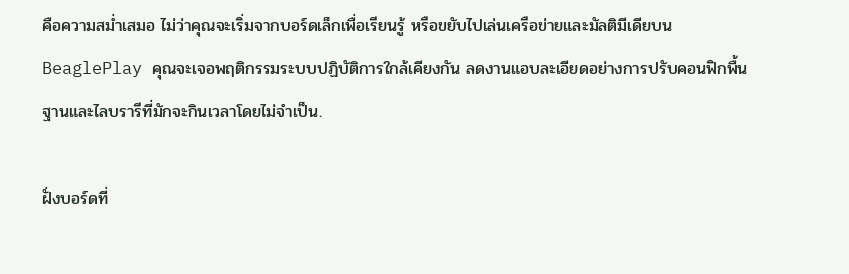คือความสม่ำเสมอ ไม่ว่าคุณจะเริ่มจากบอร์ดเล็กเพื่อเรียนรู้ หรือขยับไปเล่นเครือข่ายและมัลติมีเดียบน BeaglePlay คุณจะเจอพฤติกรรมระบบปฏิบัติการใกล้เคียงกัน ลดงานแอบละเอียดอย่างการปรับคอนฟิกพื้นฐานและไลบรารีที่มักจะกินเวลาโดยไม่จำเป็น.

ฝั่งบอร์ดที่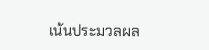เน้นประมวลผล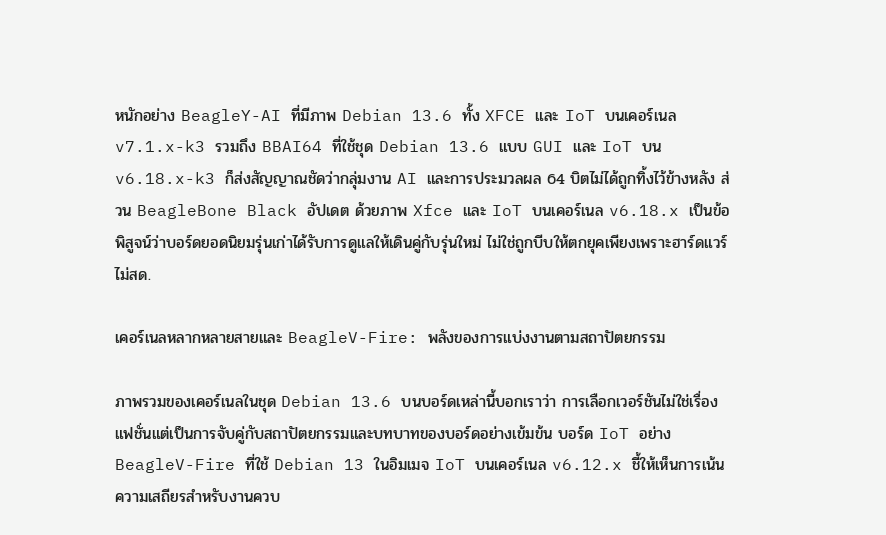หนักอย่าง BeagleY-AI ที่มีภาพ Debian 13.6 ทั้ง XFCE และ IoT บนเคอร์เนล v7.1.x-k3 รวมถึง BBAI64 ที่ใช้ชุด Debian 13.6 แบบ GUI และ IoT บน v6.18.x-k3 ก็ส่งสัญญาณชัดว่ากลุ่มงาน AI และการประมวลผล 64 บิตไม่ได้ถูกทิ้งไว้ข้างหลัง ส่วน BeagleBone Black อัปเดต ด้วยภาพ Xfce และ IoT บนเคอร์เนล v6.18.x เป็นข้อพิสูจน์ว่าบอร์ดยอดนิยมรุ่นเก่าได้รับการดูแลให้เดินคู่กับรุ่นใหม่ ไม่ใช่ถูกบีบให้ตกยุคเพียงเพราะฮาร์ดแวร์ไม่สด.

เคอร์เนลหลากหลายสายและ BeagleV-Fire: พลังของการแบ่งงานตามสถาปัตยกรรม

ภาพรวมของเคอร์เนลในชุด Debian 13.6 บนบอร์ดเหล่านี้บอกเราว่า การเลือกเวอร์ชันไม่ใช่เรื่องแฟชั่นแต่เป็นการจับคู่กับสถาปัตยกรรมและบทบาทของบอร์ดอย่างเข้มข้น บอร์ด IoT อย่าง BeagleV-Fire ที่ใช้ Debian 13 ในอิมเมจ IoT บนเคอร์เนล v6.12.x ชี้ให้เห็นการเน้นความเสถียรสำหรับงานควบ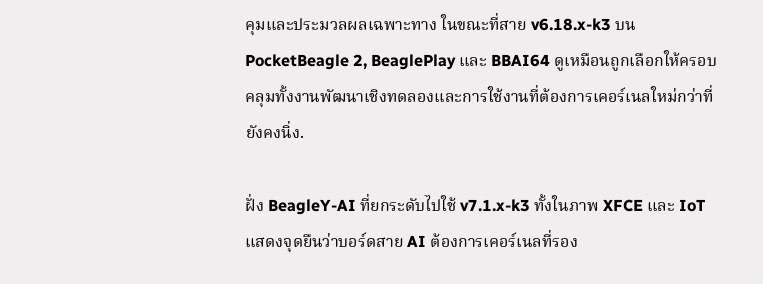คุมและประมวลผลเฉพาะทาง ในขณะที่สาย v6.18.x-k3 บน PocketBeagle 2, BeaglePlay และ BBAI64 ดูเหมือนถูกเลือกให้ครอบคลุมทั้งงานพัฒนาเชิงทดลองและการใช้งานที่ต้องการเคอร์เนลใหม่กว่าที่ยังคงนิ่ง.

ฝั่ง BeagleY-AI ที่ยกระดับไปใช้ v7.1.x-k3 ทั้งในภาพ XFCE และ IoT แสดงจุดยืนว่าบอร์ดสาย AI ต้องการเคอร์เนลที่รอง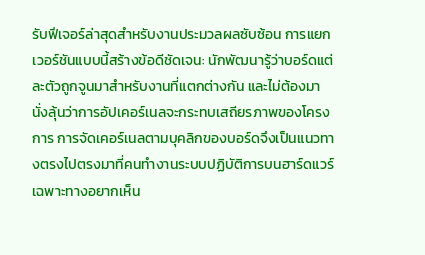รับฟีเจอร์ล่าสุดสำหรับงานประมวลผลซับซ้อน การแยกเวอร์ชันแบบนี้สร้างข้อดีชัดเจน: นักพัฒนารู้ว่าบอร์ดแต่ละตัวถูกจูนมาสำหรับงานที่แตกต่างกัน และไม่ต้องมานั่งลุ้นว่าการอัปเคอร์เนลจะกระทบเสถียรภาพของโครงการ การจัดเคอร์เนลตามบุคลิกของบอร์ดจึงเป็นแนวทางตรงไปตรงมาที่คนทำงานระบบปฏิบัติการบนฮาร์ดแวร์เฉพาะทางอยากเห็น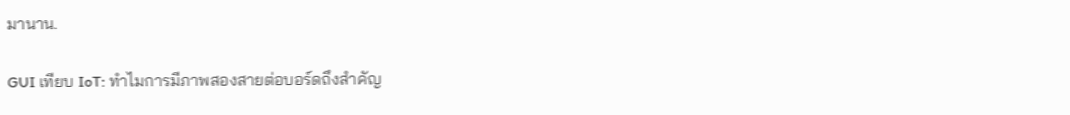มานาน.

GUI เทียบ IoT: ทำไมการมีภาพสองสายต่อบอร์ดถึงสำคัญ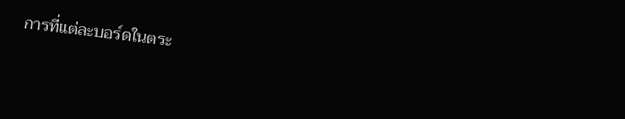การที่แต่ละบอร์ดในตระ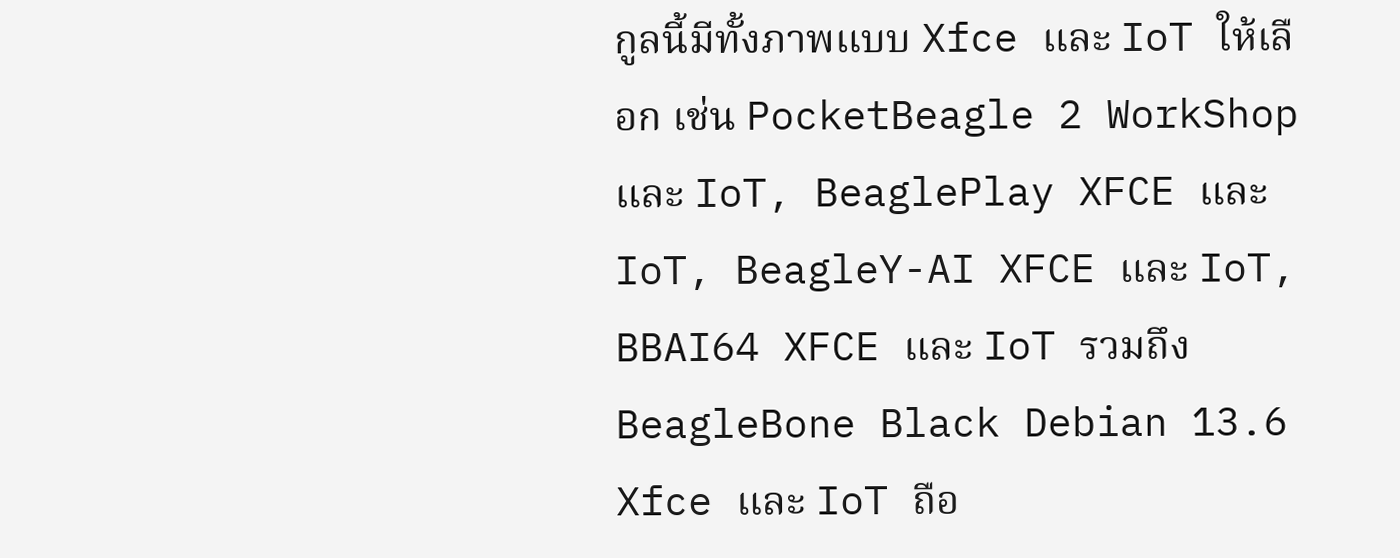กูลนี้มีทั้งภาพแบบ Xfce และ IoT ให้เลือก เช่น PocketBeagle 2 WorkShop และ IoT, BeaglePlay XFCE และ IoT, BeagleY-AI XFCE และ IoT, BBAI64 XFCE และ IoT รวมถึง BeagleBone Black Debian 13.6 Xfce และ IoT ถือ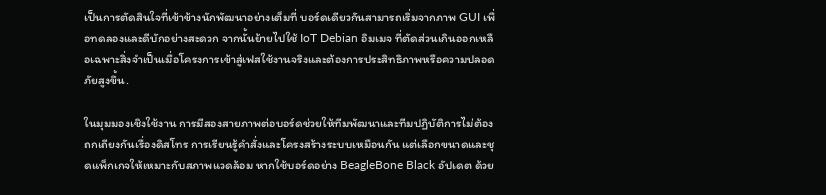เป็นการตัดสินใจที่เข้าข้างนักพัฒนาอย่างเต็มที่ บอร์ดเดียวกันสามารถเริ่มจากภาพ GUI เพื่อทดลองและดีบักอย่างสะดวก จากนั้นย้ายไปใช้ IoT Debian อิมเมจ ที่ตัดส่วนเกินออกเหลือเฉพาะสิ่งจำเป็นเมื่อโครงการเข้าสู่เฟสใช้งานจริงและต้องการประสิทธิภาพหรือความปลอดภัยสูงขึ้น.

ในมุมมองเชิงใช้งาน การมีสองสายภาพต่อบอร์ดช่วยให้ทีมพัฒนาและทีมปฏิบัติการไม่ต้องถกเถียงกันเรื่องดิสโทร การเรียนรู้คำสั่งและโครงสร้างระบบเหมือนกัน แต่เลือกขนาดและชุดแพ็กเกจให้เหมาะกับสภาพแวดล้อม หากใช้บอร์ดอย่าง BeagleBone Black อัปเดต ด้วย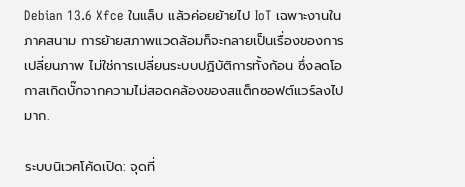Debian 13.6 Xfce ในแล็บ แล้วค่อยย้ายไป IoT เฉพาะงานในภาคสนาม การย้ายสภาพแวดล้อมก็จะกลายเป็นเรื่องของการเปลี่ยนภาพ ไม่ใช่การเปลี่ยนระบบปฏิบัติการทั้งก้อน ซึ่งลดโอกาสเกิดบั๊กจากความไม่สอดคล้องของสแต็กซอฟต์แวร์ลงไปมาก.

ระบบนิเวศโค้ดเปิด: จุดที่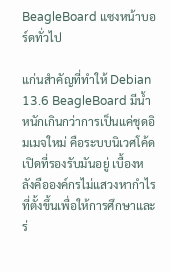BeagleBoard แซงหน้าบอร์ดทั่วไป

แก่นสำคัญที่ทำให้ Debian 13.6 BeagleBoard มีน้ำหนักเกินกว่าการเป็นแค่ชุดอิมเมจใหม่ คือระบบนิเวศโค้ดเปิดที่รองรับมันอยู่ เบื้องหลังคือองค์กรไม่แสวงหากำไรที่ตั้งขึ้นเพื่อให้การศึกษาและร่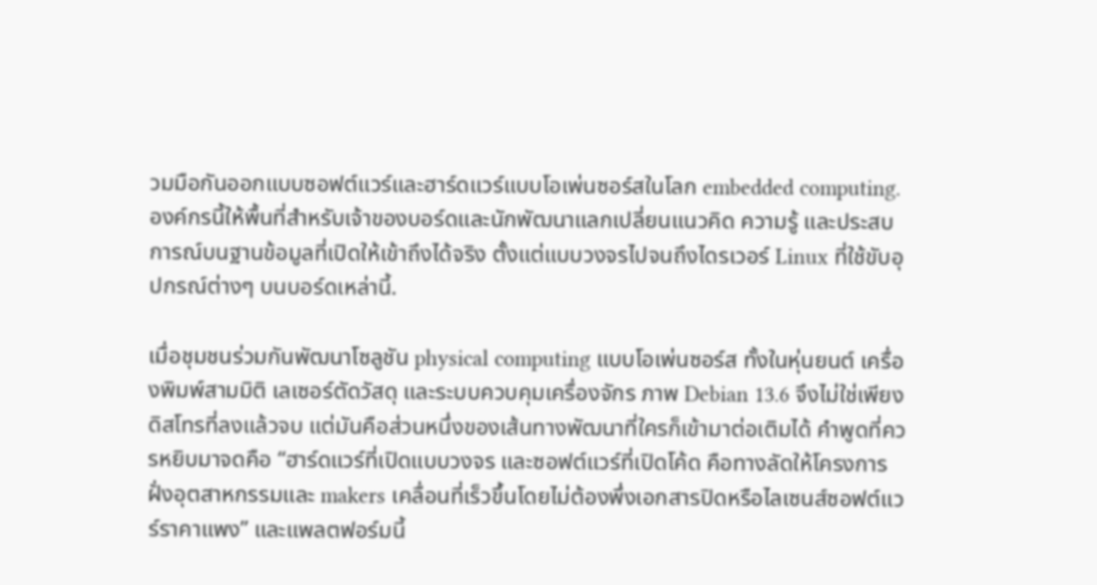วมมือกันออกแบบซอฟต์แวร์และฮาร์ดแวร์แบบโอเพ่นซอร์สในโลก embedded computing. องค์กรนี้ให้พื้นที่สำหรับเจ้าของบอร์ดและนักพัฒนาแลกเปลี่ยนแนวคิด ความรู้ และประสบการณ์บนฐานข้อมูลที่เปิดให้เข้าถึงได้จริง ตั้งแต่แบบวงจรไปจนถึงไดรเวอร์ Linux ที่ใช้ขับอุปกรณ์ต่างๆ บนบอร์ดเหล่านี้.

เมื่อชุมชนร่วมกันพัฒนาโซลูชัน physical computing แบบโอเพ่นซอร์ส ทั้งในหุ่นยนต์ เครื่องพิมพ์สามมิติ เลเซอร์ตัดวัสดุ และระบบควบคุมเครื่องจักร ภาพ Debian 13.6 จึงไม่ใช่เพียงดิสโทรที่ลงแล้วจบ แต่มันคือส่วนหนึ่งของเส้นทางพัฒนาที่ใครก็เข้ามาต่อเติมได้ คำพูดที่ควรหยิบมาจดคือ “ฮาร์ดแวร์ที่เปิดแบบวงจร และซอฟต์แวร์ที่เปิดโค้ด คือทางลัดให้โครงการฝั่งอุตสาหกรรมและ makers เคลื่อนที่เร็วขึ้นโดยไม่ต้องพึ่งเอกสารปิดหรือไลเซนส์ซอฟต์แวร์ราคาแพง” และแพลตฟอร์มนี้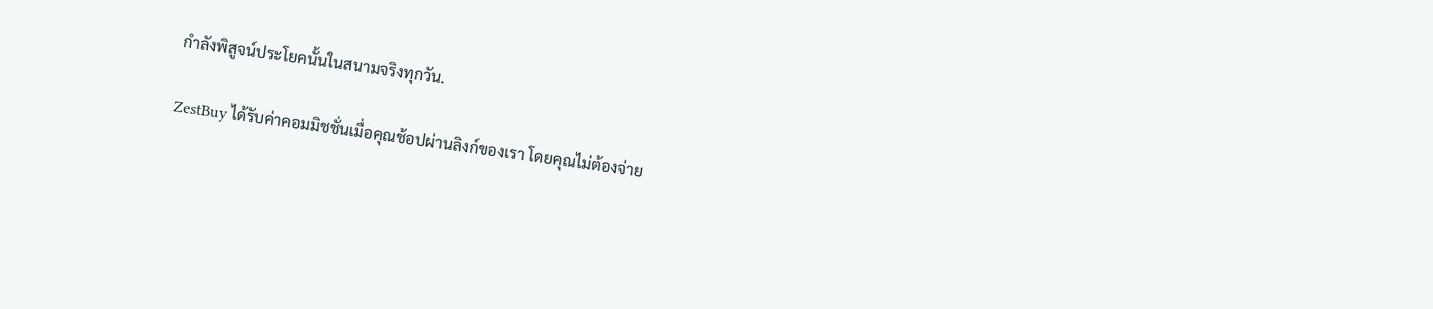กำลังพิสูจน์ประโยคนั้นในสนามจริงทุกวัน.

ZestBuy ได้รับค่าคอมมิชชั่นเมื่อคุณช้อปผ่านลิงก์ของเรา โดยคุณไม่ต้องจ่าย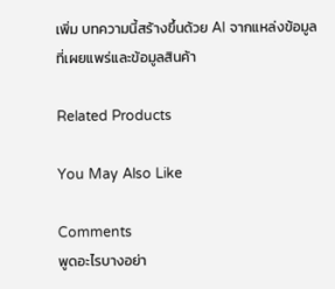เพิ่ม บทความนี้สร้างขึ้นด้วย AI จากแหล่งข้อมูลที่เผยแพร่และข้อมูลสินค้า

Related Products

You May Also Like

Comments
พูดอะไรบางอย่า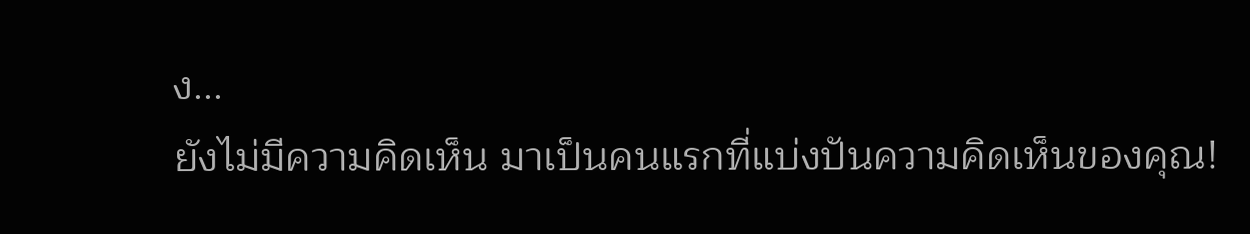ง...
ยังไม่มีความคิดเห็น มาเป็นคนแรกที่แบ่งปันความคิดเห็นของคุณ!